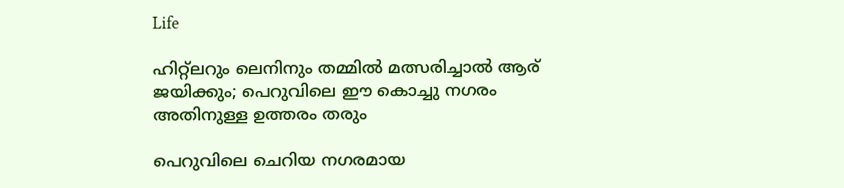Life

ഹിറ്റ്‌ലറും ലെനിനും തമ്മില്‍ മത്സരിച്ചാല്‍ ആര് ജയിക്കും; പെറുവിലെ ഈ കൊച്ചു നഗരം അതിനുള്ള ഉത്തരം തരും

പെറുവിലെ ചെറിയ നഗരമായ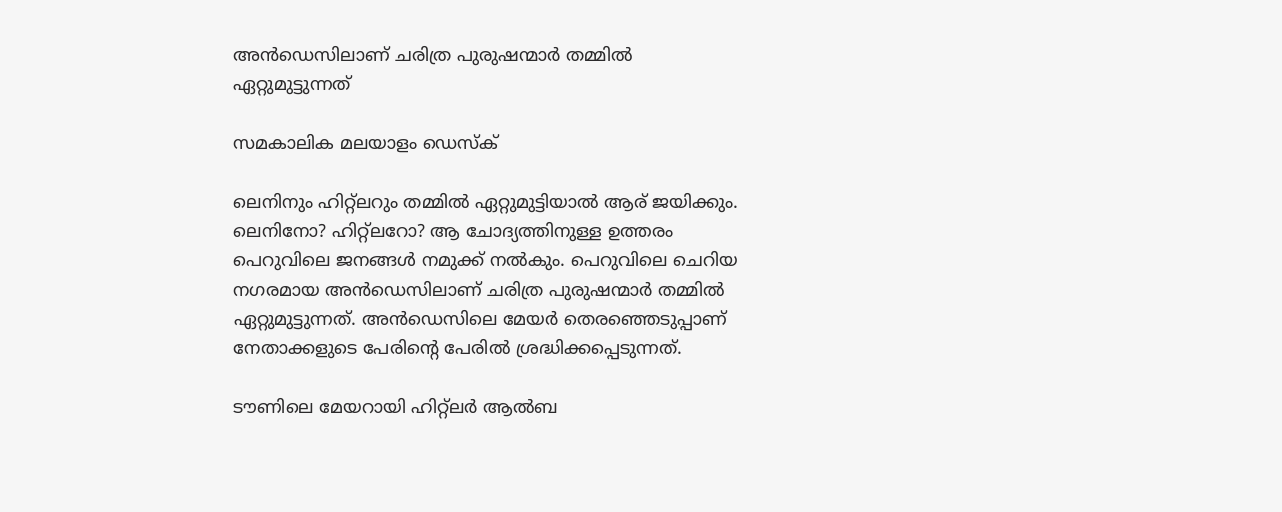അന്‍ഡെസിലാണ് ചരിത്ര പുരുഷന്മാര്‍ തമ്മില്‍ ഏറ്റുമുട്ടുന്നത്

സമകാലിക മലയാളം ഡെസ്ക്

ലെനിനും ഹിറ്റ്‌ലറും തമ്മില്‍ ഏറ്റുമുട്ടിയാല്‍ ആര് ജയിക്കും. ലെനിനോ? ഹിറ്റ്‌ലറോ? ആ ചോദ്യത്തിനുള്ള ഉത്തരം പെറുവിലെ ജനങ്ങള്‍ നമുക്ക് നല്‍കും. പെറുവിലെ ചെറിയ നഗരമായ അന്‍ഡെസിലാണ് ചരിത്ര പുരുഷന്മാര്‍ തമ്മില്‍ ഏറ്റുമുട്ടുന്നത്. അന്‍ഡെസിലെ മേയര്‍ തെരഞ്ഞെടുപ്പാണ് നേതാക്കളുടെ പേരിന്റെ പേരില്‍ ശ്രദ്ധിക്കപ്പെടുന്നത്.

ടൗണിലെ മേയറായി ഹിറ്റ്‌ലര്‍ ആല്‍ബ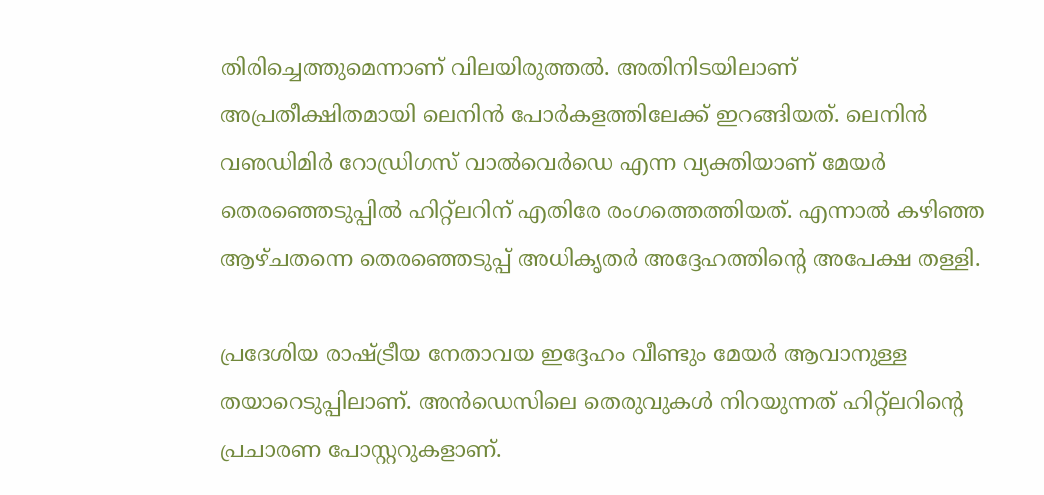തിരിച്ചെത്തുമെന്നാണ് വിലയിരുത്തല്‍. അതിനിടയിലാണ് അപ്രതീക്ഷിതമായി ലെനിന്‍ പോര്‍കളത്തിലേക്ക് ഇറങ്ങിയത്. ലെനിന്‍ വഌഡിമിര്‍ റോഡ്രിഗസ് വാല്‍വെര്‍ഡെ എന്ന വ്യക്തിയാണ് മേയര്‍ തെരഞ്ഞെടുപ്പില്‍ ഹിറ്റ്‌ലറിന് എതിരേ രംഗത്തെത്തിയത്. എന്നാല്‍ കഴിഞ്ഞ ആഴ്ചതന്നെ തെരഞ്ഞെടുപ്പ് അധികൃതര്‍ അദ്ദേഹത്തിന്റെ അപേക്ഷ തള്ളി.

പ്രദേശിയ രാഷ്ട്രീയ നേതാവയ ഇദ്ദേഹം വീണ്ടും മേയര്‍ ആവാനുള്ള തയാറെടുപ്പിലാണ്. അന്‍ഡെസിലെ തെരുവുകള്‍ നിറയുന്നത് ഹിറ്റ്‌ലറിന്റെ പ്രചാരണ പോസ്റ്ററുകളാണ്.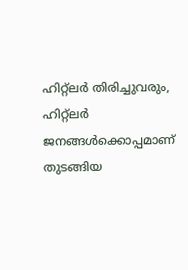ഹിറ്റ്‌ലര്‍ തിരിച്ചുവരും, ഹിറ്റ്‌ലര്‍ ജനങ്ങള്‍ക്കൊപ്പമാണ് തുടങ്ങിയ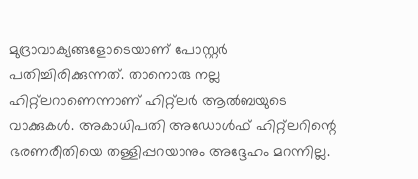മുദ്രാവാക്യങ്ങളോടെയാണ് പോസ്റ്റര്‍ പതിച്ചിരിക്കുന്നത്. താനൊരു നല്ല ഹിറ്റ്‌ലറാണെന്നാണ് ഹിറ്റ്‌ലര്‍ ആല്‍ബയുടെ വാക്കുകള്‍. അകാധിപതി അഡോള്‍ഫ് ഹിറ്റ്‌ലറിന്റെ ഭരണരീതിയെ തള്ളിപ്പറയാനും അദ്ദേഹം മറന്നില്ല.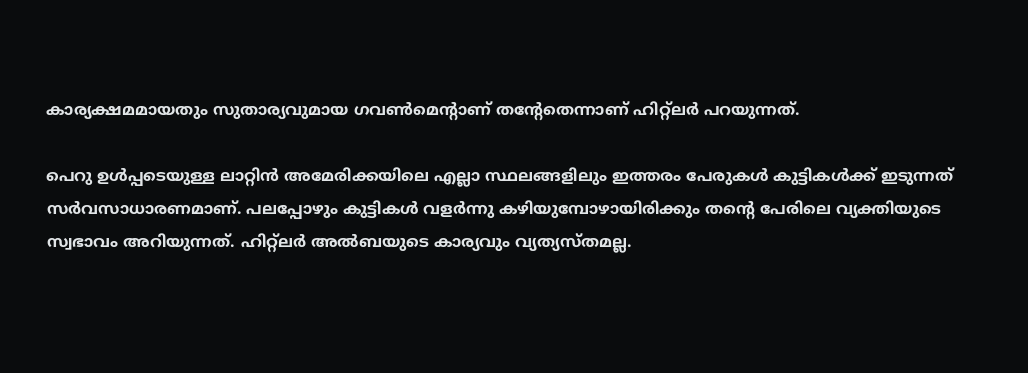കാര്യക്ഷമമായതും സുതാര്യവുമായ ഗവണ്‍മെന്റാണ് തന്റേതെന്നാണ് ഹിറ്റ്‌ലര്‍ പറയുന്നത്.

പെറു ഉള്‍പ്പടെയുള്ള ലാറ്റിന്‍ അമേരിക്കയിലെ എല്ലാ സ്ഥലങ്ങളിലും ഇത്തരം പേരുകള്‍ കുട്ടികള്‍ക്ക് ഇടുന്നത് സര്‍വസാധാരണമാണ്. പലപ്പോഴും കുട്ടികള്‍ വളര്‍ന്നു കഴിയുമ്പോഴായിരിക്കും തന്റെ പേരിലെ വ്യക്തിയുടെ സ്വഭാവം അറിയുന്നത്. ഹിറ്റ്‌ലര്‍ അല്‍ബയുടെ കാര്യവും വ്യത്യസ്തമല്ല.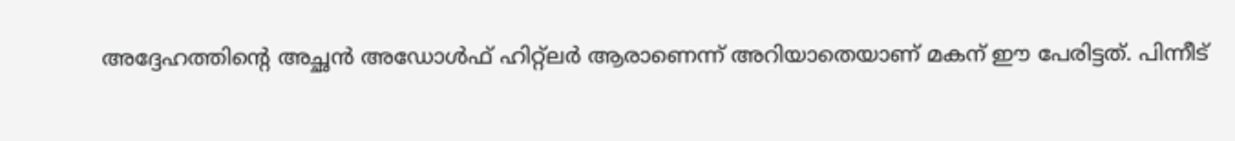അദ്ദേഹത്തിന്റെ അച്ഛന്‍ അഡോള്‍ഫ് ഹിറ്റ്‌ലര്‍ ആരാണെന്ന് അറിയാതെയാണ് മകന് ഈ പേരിട്ടത്. പിന്നീട്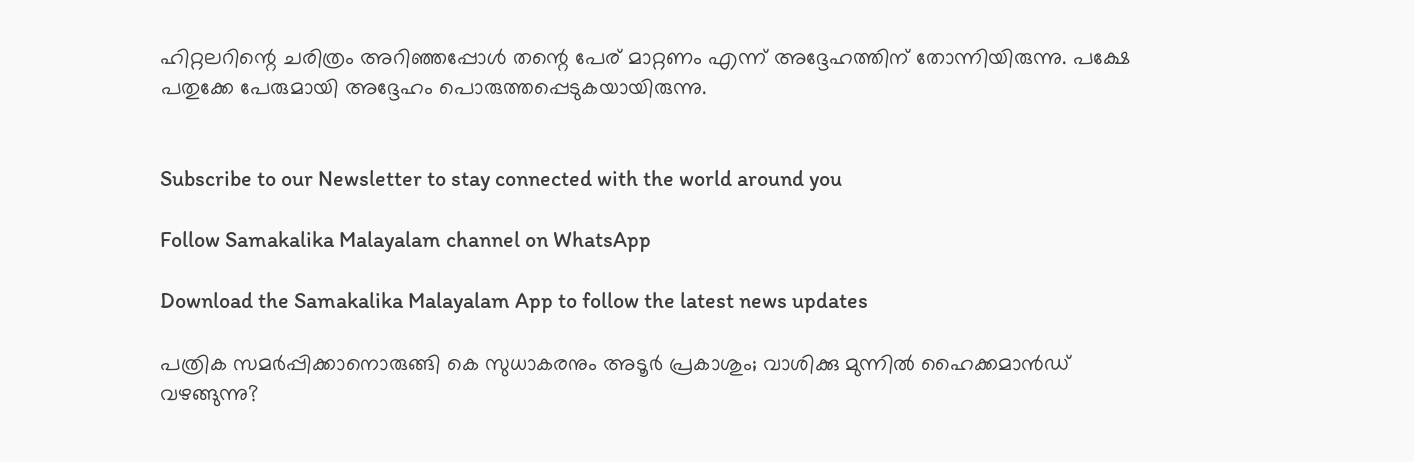ഹിറ്റലറിന്റെ ചരിത്രം അറിഞ്ഞപ്പോള്‍ തന്റെ പേര് മാറ്റണം എന്ന് അദ്ദേഹത്തിന് തോന്നിയിരുന്നു. പക്ഷേ പതുക്കേ പേരുമായി അദ്ദേഹം പൊരുത്തപ്പെടുകയായിരുന്നു.


Subscribe to our Newsletter to stay connected with the world around you

Follow Samakalika Malayalam channel on WhatsApp

Download the Samakalika Malayalam App to follow the latest news updates

പത്രിക സമര്‍പ്പിക്കാനൊരുങ്ങി കെ സുധാകരനും അടൂര്‍ പ്രകാശും; വാശിക്കു മുന്നില്‍ ഹൈക്കമാന്‍ഡ് വഴങ്ങുന്നു?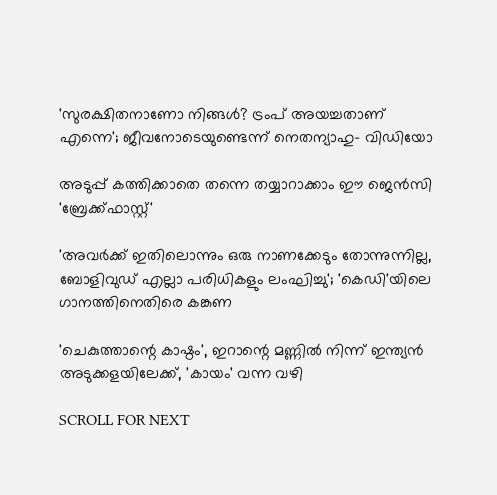'സുരക്ഷിതനാണോ നിങ്ങള്‍? ട്രംപ് അയച്ചതാണ് എന്നെ'; ജീവനോടെയുണ്ടെന്ന് നെതന്യാഹു- വിഡിയോ

അടുപ്പ് കത്തിക്കാതെ തന്നെ തയ്യാറാക്കാം ഈ ജെൻസി 'ബ്രേക്ക്ഫാസ്റ്റ്'

'അവർക്ക് ഇതിലൊന്നും ഒരു നാണക്കേടും‌ തോന്നുന്നില്ല, ബോളിവുഡ് എല്ലാ പരിധികളും ലംഘിച്ചു'; 'കെഡി'യിലെ ഗാനത്തിനെതിരെ കങ്കണ

'ചെകുത്താന്റെ കാഷ്ഠം', ഇറാന്റെ മണ്ണിൽ നിന്ന് ഇന്ത്യൻ അടുക്കളയിലേക്ക്, 'കായം' വന്ന വഴി

SCROLL FOR NEXT